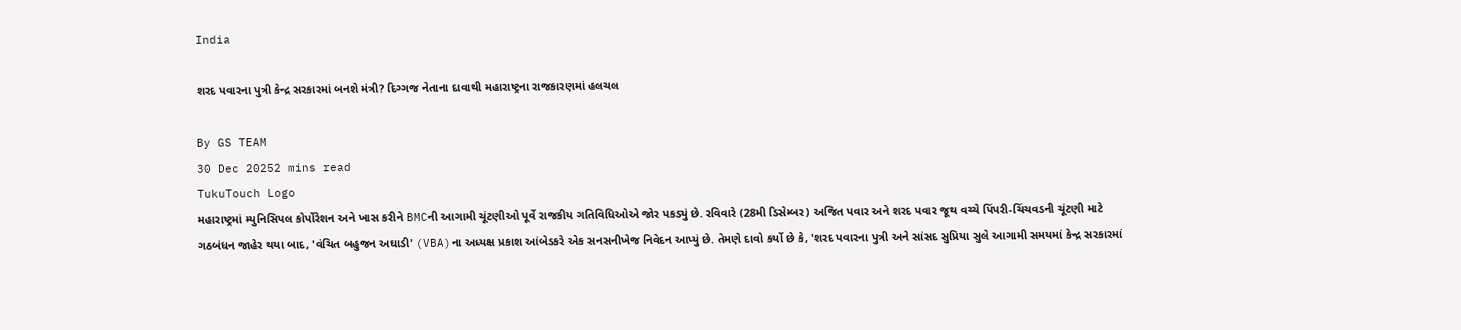India

શરદ પવારના પુત્રી કેન્દ્ર સરકારમાં બનશે મંત્રી? દિગ્ગજ નેતાના દાવાથી મહારાષ્ટ્રના રાજકારણમાં હલચલ

By GS TEAM
30 Dec 20252 mins read
TukuTouch Logo
મહારાષ્ટ્રમાં મ્યુનિસિપલ કોર્પોરેશન અને ખાસ કરીને BMCની આગામી ચૂંટણીઓ પૂર્વે રાજકીય ગતિવિધિઓએ જોર પકડ્યું છે. રવિવારે (28મી ડિસેમ્બર) અજિત પવાર અને શરદ પવાર જૂથ વચ્ચે પિંપરી-ચિંચવડની ચૂંટણી માટે ગઠબંધન જાહેર થયા બાદ, 'વંચિત બહુજન અઘાડી' (VBA)ના અધ્યક્ષ પ્રકાશ આંબેડકરે એક સનસનીખેજ નિવેદન આપ્યું છે. તેમણે દાવો કર્યો છે કે, 'શરદ પવારના પુત્રી અને સાંસદ સુપ્રિયા સુલે આગામી સમયમાં કેન્દ્ર સરકારમાં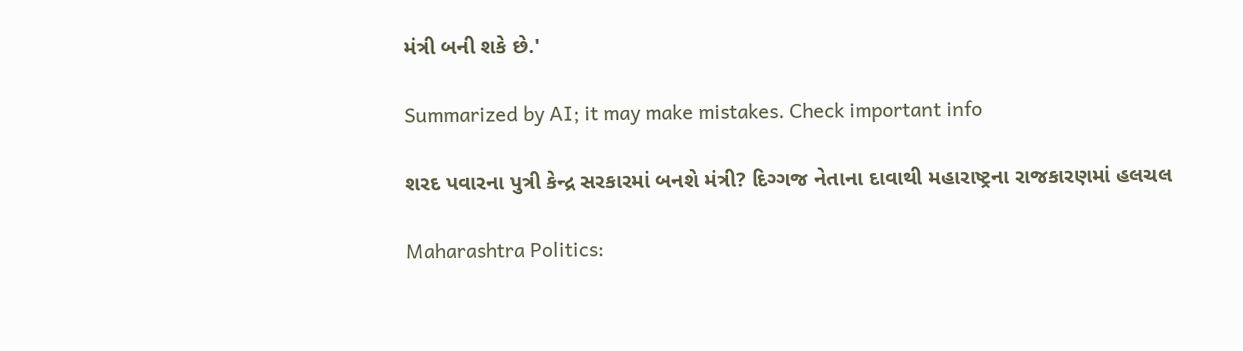મંત્રી બની શકે છે.'

Summarized by AI; it may make mistakes. Check important info

શરદ પવારના પુત્રી કેન્દ્ર સરકારમાં બનશે મંત્રી? દિગ્ગજ નેતાના દાવાથી મહારાષ્ટ્રના રાજકારણમાં હલચલ

Maharashtra Politics: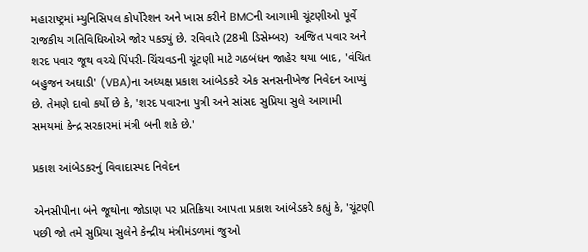મહારાષ્ટ્રમાં મ્યુનિસિપલ કોર્પોરેશન અને ખાસ કરીને BMCની આગામી ચૂંટણીઓ પૂર્વે રાજકીય ગતિવિધિઓએ જોર પકડ્યું છે. રવિવારે (28મી ડિસેમ્બર)  અજિત પવાર અને શરદ પવાર જૂથ વચ્ચે પિંપરી-ચિંચવડની ચૂંટણી માટે ગઠબંધન જાહેર થયા બાદ, 'વંચિત બહુજન અઘાડી' (VBA)ના અધ્યક્ષ પ્રકાશ આંબેડકરે એક સનસનીખેજ નિવેદન આપ્યું છે. તેમણે દાવો કર્યો છે કે, 'શરદ પવારના પુત્રી અને સાંસદ સુપ્રિયા સુલે આગામી સમયમાં કેન્દ્ર સરકારમાં મંત્રી બની શકે છે.'

પ્રકાશ આંબેડકરનું વિવાદાસ્પદ નિવેદન

એનસીપીના બંને જૂથોના જોડાણ પર પ્રતિક્રિયા આપતા પ્રકાશ આંબેડકરે કહ્યું કે, 'ચૂંટણી પછી જો તમે સુપ્રિયા સુલેને કેન્દ્રીય મંત્રીમંડળમાં જુઓ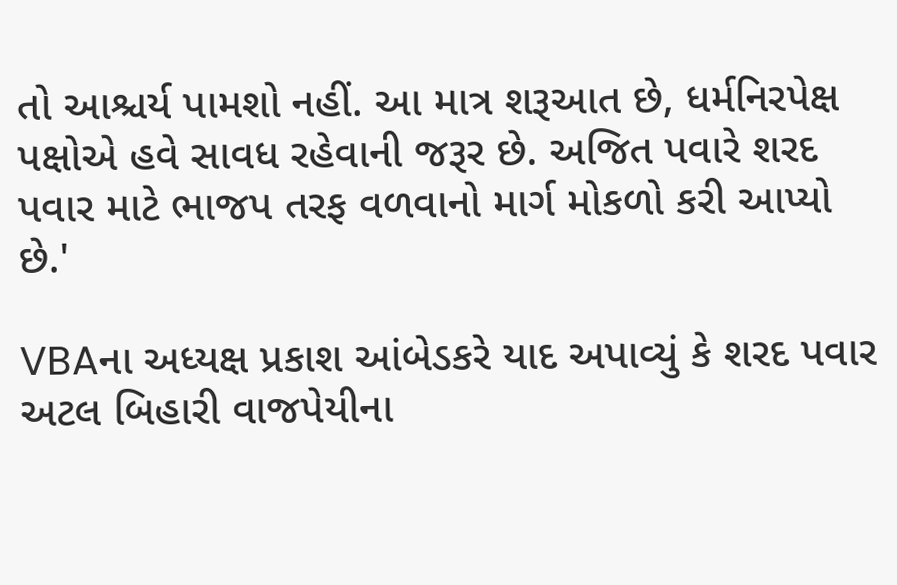તો આશ્ચર્ય પામશો નહીં. આ માત્ર શરૂઆત છે, ધર્મનિરપેક્ષ પક્ષોએ હવે સાવધ રહેવાની જરૂર છે. અજિત પવારે શરદ પવાર માટે ભાજપ તરફ વળવાનો માર્ગ મોકળો કરી આપ્યો છે.'

VBAના અધ્યક્ષ પ્રકાશ આંબેડકરે યાદ અપાવ્યું કે શરદ પવાર અટલ બિહારી વાજપેયીના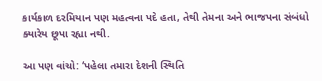કાર્યકાળ દરમિયાન પણ મહત્વના પદે હતા, તેથી તેમના અને ભાજપના સંબંધો ક્યારેય છૂપા રહ્યા નથી.

આ પણ વાંચો: ‘પહેલા તમારા દેશની સ્થિતિ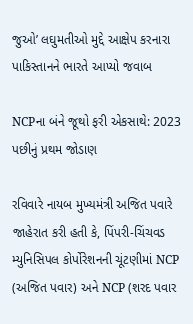જુઓ’ લઘુમતીઓ મુદ્દે આક્ષેપ કરનારા પાકિસ્તાનને ભારતે આપ્યો જવાબ

NCPના બંને જૂથો ફરી એકસાથે: 2023 પછીનું પ્રથમ જોડાણ

રવિવારે નાયબ મુખ્યમંત્રી અજિત પવારે જાહેરાત કરી હતી કે, પિંપરી-ચિંચવડ મ્યુનિસિપલ કોર્પોરેશનની ચૂંટણીમાં NCP (અજિત પવાર) અને NCP (શરદ પવાર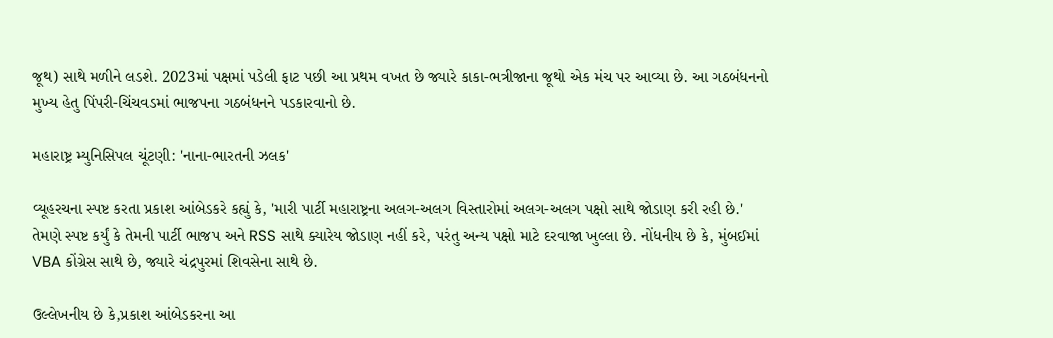જૂથ) સાથે મળીને લડશે. 2023માં પક્ષમાં પડેલી ફાટ પછી આ પ્રથમ વખત છે જ્યારે કાકા-ભત્રીજાના જૂથો એક મંચ પર આવ્યા છે. આ ગઠબંધનનો મુખ્ય હેતુ પિંપરી-ચિંચવડમાં ભાજપના ગઠબંધનને પડકારવાનો છે.

મહારાષ્ટ્ર મ્યુનિસિપલ ચૂંટણી: 'નાના-ભારતની ઝલક'

વ્યૂહરચના સ્પષ્ટ કરતા પ્રકાશ આંબેડકરે કહ્યું કે, 'મારી પાર્ટી મહારાષ્ટ્રના અલગ-અલગ વિસ્તારોમાં અલગ-અલગ પક્ષો સાથે જોડાણ કરી રહી છે.' તેમણે સ્પષ્ટ કર્યું કે તેમની પાર્ટી ભાજપ અને RSS સાથે ક્યારેય જોડાણ નહીં કરે, પરંતુ અન્ય પક્ષો માટે દરવાજા ખુલ્લા છે. નોંધનીય છે કે, મુંબઈમાં VBA કોંગ્રેસ સાથે છે, જ્યારે ચંદ્રપુરમાં શિવસેના સાથે છે.

ઉલ્લેખનીય છે કે,પ્રકાશ આંબેડકરના આ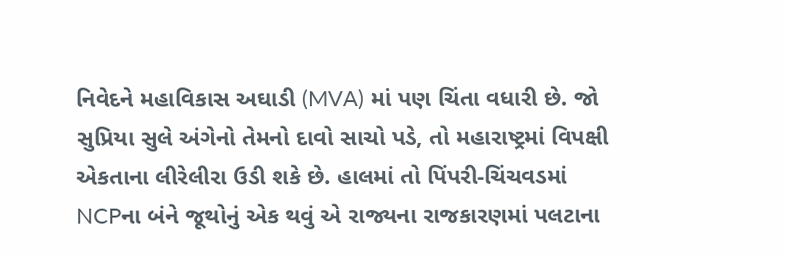નિવેદને મહાવિકાસ અઘાડી (MVA) માં પણ ચિંતા વધારી છે. જો સુપ્રિયા સુલે અંગેનો તેમનો દાવો સાચો પડે, તો મહારાષ્ટ્રમાં વિપક્ષી એકતાના લીરેલીરા ઉડી શકે છે. હાલમાં તો પિંપરી-ચિંચવડમાં NCPના બંને જૂથોનું એક થવું એ રાજ્યના રાજકારણમાં પલટાના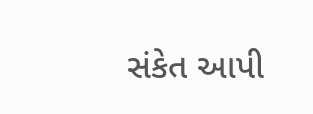સંકેત આપી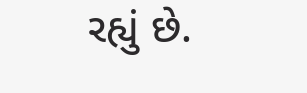રહ્યું છે.